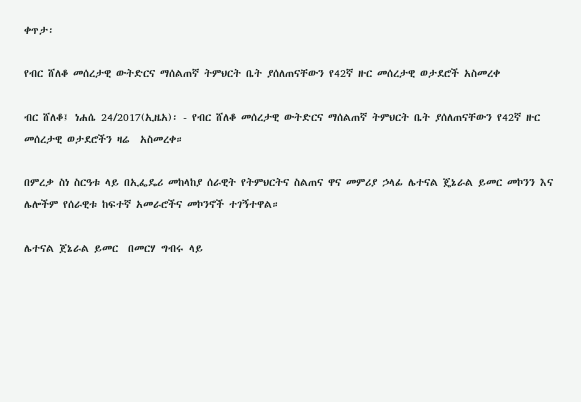ቀጥታ፡

የብር ሸለቆ መሰረታዊ ውትድርና ማሰልጠኛ ትምህርት ቤት ያሰለጠናቸውን የ42ኛ ዙር መሰረታዊ ወታደሮች አስመረቀ

ብር ሸለቆ፤ ነሐሴ 24/2017(ኢዜአ)፡ - የብር ሸለቆ መሰረታዊ ውትድርና ማሰልጠኛ ትምህርት ቤት ያሰለጠናቸውን የ42ኛ ዙር መሰረታዊ ወታደሮችን ዛሬ  አስመረቀ።

በምረቃ ስነ ስርዓቱ ላይ በኢፌዴሪ መከላከያ ሰራዊት የትምህርትና ስልጠና ዋና መምሪያ ኃላፊ ሌተናል ጄኔራል ይመር መኮንን እና ሌሎችም የሰራዊቱ ከፍተኛ አመራሮችና መኮንኖች ተገኝተዋል።

ሌተናል ጀኔራል ይመር  በመርሃ ግብሩ ላይ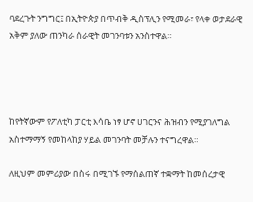ባደረጉት ንግግር፤ በኢትዮጵያ በጥብቅ ዲስፕሊን የሚመራ፣ የላቀ ወታደራዊ አቅም ያለው ጠንካራ ሰራዊት መገንባቱን አንስተዋል።




ከየትኛውም የፖለቲካ ፓርቲ እሳቤ ነፃ ሆኖ ሀገርንና ሕዝብን የሚያገለግል አስተማማኝ የመከላከያ ሃይል መገንባት መቻሉን ተናግረዋል።

ለዚህም መምሪያው በስሩ በሚገኙ የማሰልጠኛ ተቋማት ከመሰረታዊ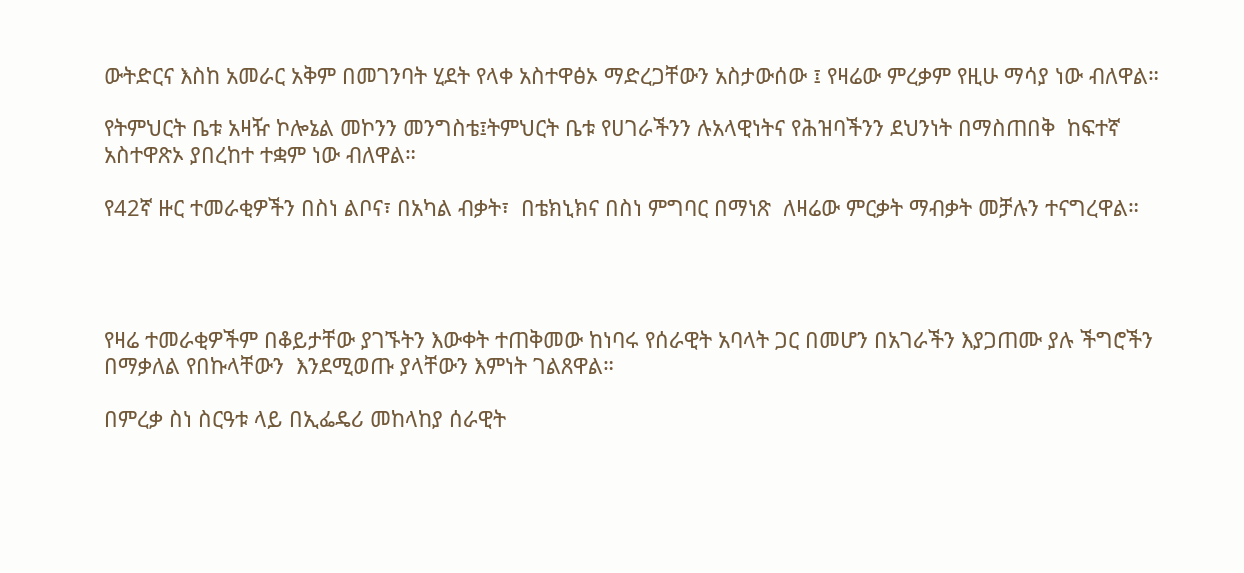ውትድርና እስከ አመራር አቅም በመገንባት ሂደት የላቀ አስተዋፅኦ ማድረጋቸውን አስታውሰው ፤ የዛሬው ምረቃም የዚሁ ማሳያ ነው ብለዋል።

የትምህርት ቤቱ አዛዥ ኮሎኔል መኮንን መንግስቴ፤ትምህርት ቤቱ የሀገራችንን ሉአላዊነትና የሕዝባችንን ደህንነት በማስጠበቅ  ከፍተኛ አስተዋጽኦ ያበረከተ ተቋም ነው ብለዋል።

የ42ኛ ዙር ተመራቂዎችን በስነ ልቦና፣ በአካል ብቃት፣  በቴክኒክና በስነ ምግባር በማነጽ  ለዛሬው ምርቃት ማብቃት መቻሉን ተናግረዋል።




የዛሬ ተመራቂዎችም በቆይታቸው ያገኙትን እውቀት ተጠቅመው ከነባሩ የሰራዊት አባላት ጋር በመሆን በአገራችን እያጋጠሙ ያሉ ችግሮችን በማቃለል የበኩላቸውን  እንደሚወጡ ያላቸውን እምነት ገልጸዋል።

በምረቃ ስነ ስርዓቱ ላይ በኢፌዴሪ መከላከያ ሰራዊት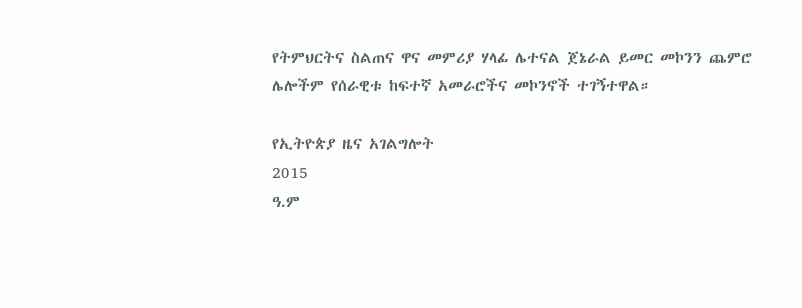የትምህርትና ስልጠና ዋና መምሪያ ሃላፊ ሌተናል ጀኔራል ይመር መኮንን ጨምሮ ሌሎችም የሰራዊቱ ከፍተኛ አመራሮችና መኮንኖች ተገኝተዋል።

የኢትዮጵያ ዜና አገልግሎት
2015
ዓ.ም